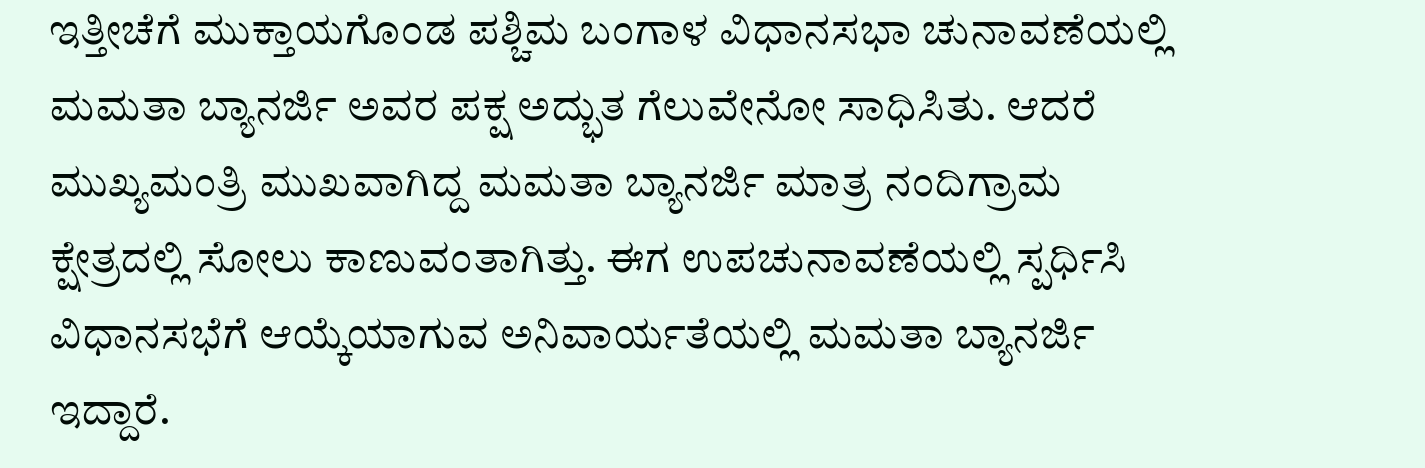ಇತ್ತೀಚೆಗೆ ಮುಕ್ತಾಯಗೊಂಡ ಪಶ್ಚಿಮ ಬಂಗಾಳ ವಿಧಾನಸಭಾ ಚುನಾವಣೆಯಲ್ಲಿ ಮಮತಾ ಬ್ಯಾನರ್ಜಿ ಅವರ ಪಕ್ಷ ಅದ್ಭುತ ಗೆಲುವೇನೋ ಸಾಧಿಸಿತು. ಆದರೆ ಮುಖ್ಯಮಂತ್ರಿ ಮುಖವಾಗಿದ್ದ ಮಮತಾ ಬ್ಯಾನರ್ಜಿ ಮಾತ್ರ ನಂದಿಗ್ರಾಮ ಕ್ಷೇತ್ರದಲ್ಲಿ ಸೋಲು ಕಾಣುವಂತಾಗಿತ್ತು. ಈಗ ಉಪಚುನಾವಣೆಯಲ್ಲಿ ಸ್ಪರ್ಧಿಸಿ ವಿಧಾನಸಭೆಗೆ ಆಯ್ಕೆಯಾಗುವ ಅನಿವಾರ್ಯತೆಯಲ್ಲಿ ಮಮತಾ ಬ್ಯಾನರ್ಜಿ ಇದ್ದಾರೆ.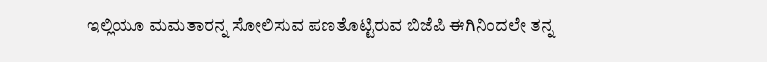ಇಲ್ಲಿಯೂ ಮಮತಾರನ್ನ ಸೋಲಿಸುವ ಪಣತೊಟ್ಟಿರುವ ಬಿಜೆಪಿ ಈಗಿನಿಂದಲೇ ತನ್ನ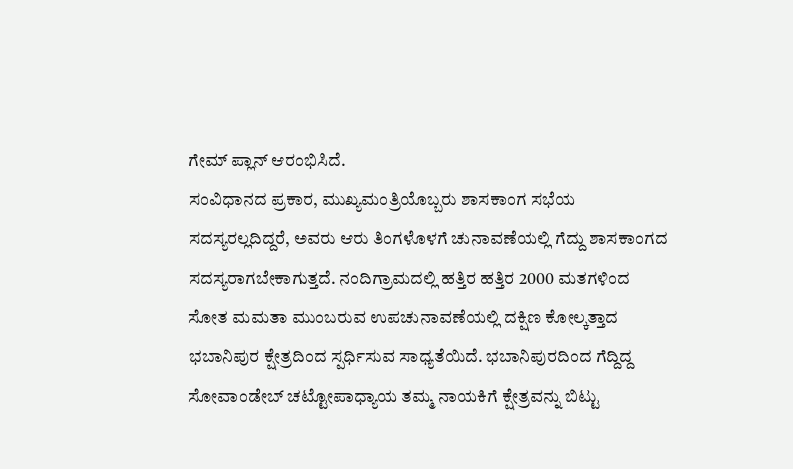ಗೇಮ್ ಪ್ಲಾನ್ ಆರಂಭಿಸಿದೆ.
ಸಂವಿಧಾನದ ಪ್ರಕಾರ, ಮುಖ್ಯಮಂತ್ರಿಯೊಬ್ಬರು ಶಾಸಕಾಂಗ ಸಭೆಯ ಸದಸ್ಯರಲ್ಲದಿದ್ದರೆ, ಅವರು ಆರು ತಿಂಗಳೊಳಗೆ ಚುನಾವಣೆಯಲ್ಲಿ ಗೆದ್ದು ಶಾಸಕಾಂಗದ ಸದಸ್ಯರಾಗಬೇಕಾಗುತ್ತದೆ. ನಂದಿಗ್ರಾಮದಲ್ಲಿ ಹತ್ತಿರ ಹತ್ತಿರ 2000 ಮತಗಳಿಂದ ಸೋತ ಮಮತಾ ಮುಂಬರುವ ಉಪಚುನಾವಣೆಯಲ್ಲಿ ದಕ್ಷಿಣ ಕೋಲ್ಕತ್ತಾದ ಭಬಾನಿಪುರ ಕ್ಷೇತ್ರದಿಂದ ಸ್ಪರ್ಧಿಸುವ ಸಾಧ್ಯತೆಯಿದೆ. ಭಬಾನಿಪುರದಿಂದ ಗೆದ್ದಿದ್ದ ಸೋವಾಂಡೇಬ್ ಚಟ್ಟೋಪಾಧ್ಯಾಯ ತಮ್ಮ ನಾಯಕಿಗೆ ಕ್ಷೇತ್ರವನ್ನು ಬಿಟ್ಟು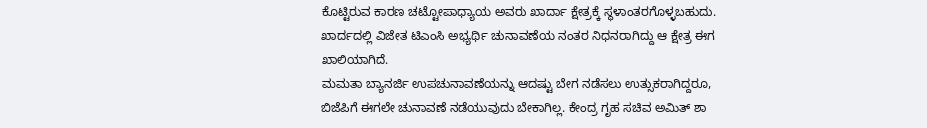ಕೊಟ್ಟಿರುವ ಕಾರಣ ಚಟ್ಟೋಪಾಧ್ಯಾಯ ಅವರು ಖಾರ್ದಾ ಕ್ಷೇತ್ರಕ್ಕೆ ಸ್ಥಳಾಂತರಗೊಳ್ಳಬಹುದು. ಖಾರ್ದದಲ್ಲಿ ವಿಜೇತ ಟಿಎಂಸಿ ಅಭ್ಯರ್ಥಿ ಚುನಾವಣೆಯ ನಂತರ ನಿಧನರಾಗಿದ್ದು ಆ ಕ್ಷೇತ್ರ ಈಗ ಖಾಲಿಯಾಗಿದೆ.
ಮಮತಾ ಬ್ಯಾನರ್ಜಿ ಉಪಚುನಾವಣೆಯನ್ನು ಆದಷ್ಟು ಬೇಗ ನಡೆಸಲು ಉತ್ಸುಕರಾಗಿದ್ದರೂ, ಬಿಜೆಪಿಗೆ ಈಗಲೇ ಚುನಾವಣೆ ನಡೆಯುವುದು ಬೇಕಾಗಿಲ್ಲ. ಕೇಂದ್ರ ಗೃಹ ಸಚಿವ ಅಮಿತ್ ಶಾ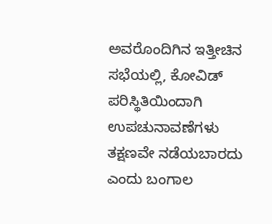ಅವರೊಂದಿಗಿನ ಇತ್ತೀಚಿನ ಸಭೆಯಲ್ಲಿ, ಕೋವಿಡ್ ಪರಿಸ್ಥಿತಿಯಿಂದಾಗಿ ಉಪಚುನಾವಣೆಗಳು ತಕ್ಷಣವೇ ನಡೆಯಬಾರದು ಎಂದು ಬಂಗಾಲ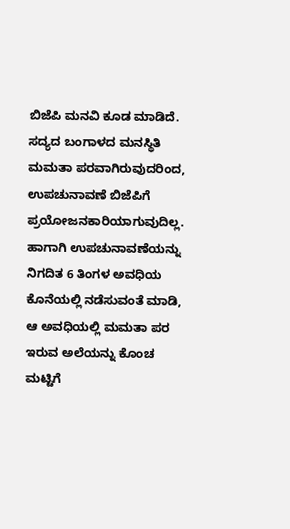ಬಿಜೆಪಿ ಮನವಿ ಕೂಡ ಮಾಡಿದೆ.
ಸದ್ಯದ ಬಂಗಾಳದ ಮನಸ್ಥಿತಿ ಮಮತಾ ಪರವಾಗಿರುವುದರಿಂದ, ಉಪಚುನಾವಣೆ ಬಿಜೆಪಿಗೆ ಪ್ರಯೋಜನಕಾರಿಯಾಗುವುದಿಲ್ಲ. ಹಾಗಾಗಿ ಉಪಚುನಾವಣೆಯನ್ನು ನಿಗದಿತ 6 ತಿಂಗಳ ಅವಧಿಯ ಕೊನೆಯಲ್ಲಿ ನಡೆಸುವಂತೆ ಮಾಡಿ, ಆ ಅವಧಿಯಲ್ಲಿ ಮಮತಾ ಪರ ಇರುವ ಅಲೆಯನ್ನು ಕೊಂಚ ಮಟ್ಟಿಗೆ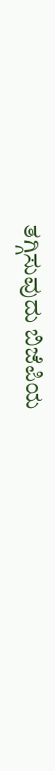ತಗ್ಗಿಸುವುದು ಬಿಜೆಪಿಯ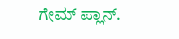ಗೇಮ್ ಪ್ಲಾನ್.